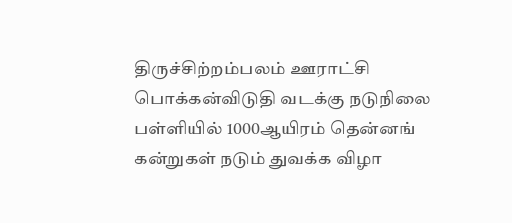திருச்சிற்றம்பலம் ஊராட்சி பொக்கன்விடுதி வடக்கு நடுநிலை பள்ளியில் 1000ஆயிரம் தென்னங் கன்றுகள் நடும் துவக்க விழா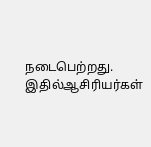நடைபெற்றது. இதில்ஆசிரியர்கள்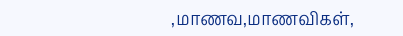,மாணவ,மாணவிகள்,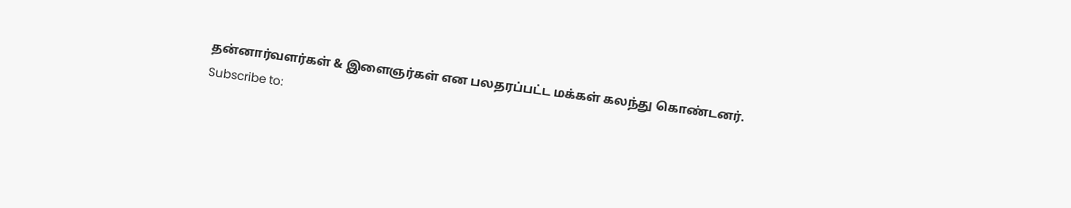தன்னார்வளர்கள் & இளைஞர்கள் என பலதரப்பட்ட மக்கள் கலந்து கொண்டனர்.
Subscribe to: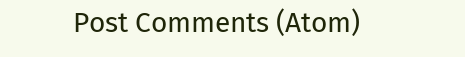Post Comments (Atom)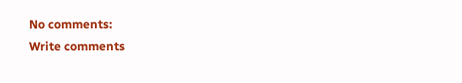No comments:
Write comments